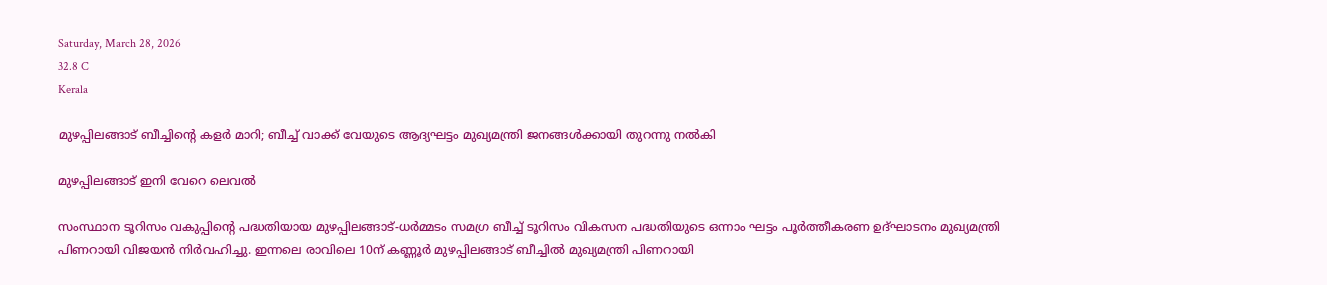Saturday, March 28, 2026
32.8 C
Kerala

മുഴപ്പിലങ്ങാട് ബീച്ചിന്റെ കളർ മാറി; ബീച്ച് വാക്ക് വേയുടെ ആദ്യഘട്ടം മുഖ്യമന്ത്രി ജനങ്ങൾക്കായി തുറന്നു നൽകി

മുഴപ്പിലങ്ങാട് ഇനി വേറെ ലെവൽ

സംസ്ഥാന ടൂറിസം വകുപ്പിന്‍റെ പദ്ധതിയായ മുഴപ്പിലങ്ങാട്-ധര്‍മ്മടം സമഗ്ര ബീച്ച് ടൂറിസം വികസന പദ്ധതിയുടെ ഒന്നാം ഘട്ടം പൂര്‍ത്തീകരണ ഉദ്ഘാടനം മുഖ്യമന്ത്രി പിണറായി വിജയൻ നിർവഹിച്ചു. ഇന്നലെ രാവിലെ 10ന് കണ്ണൂര്‍ മുഴപ്പിലങ്ങാട് ബീച്ചില്‍ മുഖ്യമന്ത്രി പിണറായി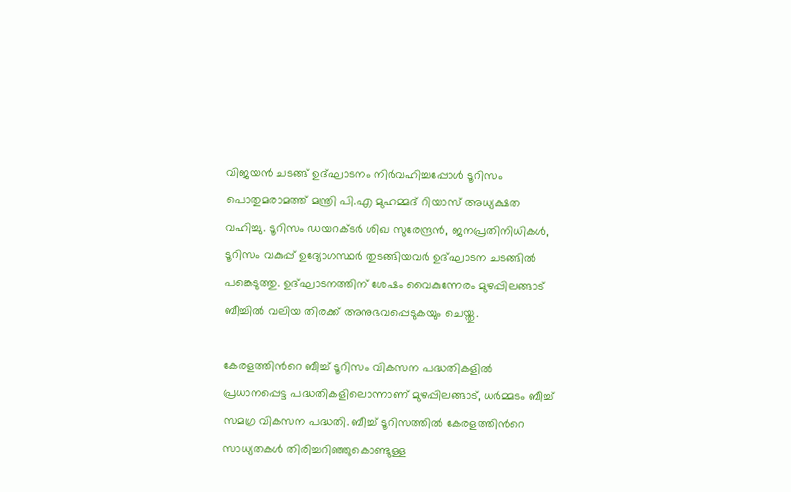വിജയന്‍ ചടങ്ങ് ഉദ്ഘാടനം നിർവഹിച്ചപ്പോൾ ടൂറിസം പൊതുമരാമത്ത് മന്ത്രി പി.എ മുഹമ്മദ് റിയാസ് അധ്യക്ഷത വഹിച്ചു. ടൂറിസം ഡയറക്ടര്‍ ശിഖ സുരേന്ദ്രന്‍, ജനപ്രതിനിധികള്‍, ടൂറിസം വകുപ്പ് ഉദ്യോഗസ്ഥര്‍ തുടങ്ങിയവര്‍ ഉദ്ഘാടന ചടങ്ങില്‍ പങ്കെടുത്തു. ഉദ്ഘാടനത്തിന് ശേഷം വൈകുന്നേരം മുഴപ്പിലങ്ങാട് ബീച്ചിൽ വലിയ തിരക്ക് അനുഭവപ്പെടുകയും ചെയ്തു.

കേരളത്തിന്‍റെ ബീച്ച് ടൂറിസം വികസന പദ്ധതികളില്‍ പ്രധാനപ്പെട്ട പദ്ധതികളിലൊന്നാണ് മുഴപ്പിലങ്ങാട്, ധര്‍മ്മടം ബീച്ച് സമഗ്ര വികസന പദ്ധതി. ബീച്ച് ടൂറിസത്തില്‍ കേരളത്തിന്‍റെ സാധ്യതകള്‍ തിരിച്ചറിഞ്ഞുകൊണ്ടുള്ള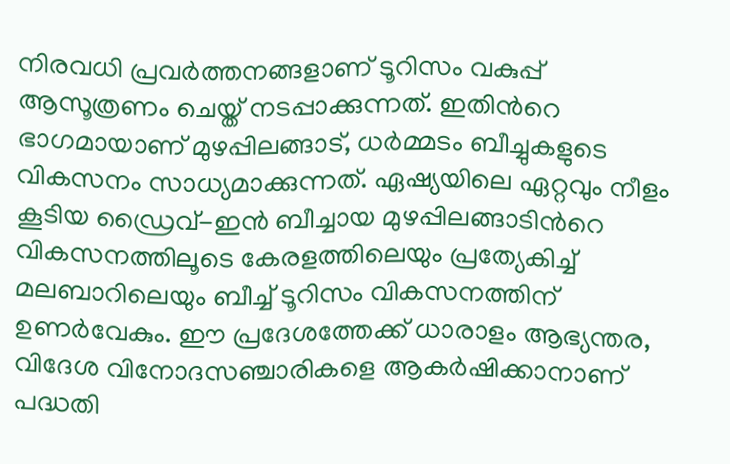നിരവധി പ്രവര്‍ത്തനങ്ങളാണ് ടൂറിസം വകുപ്പ് ആസൂത്രണം ചെയ്ത് നടപ്പാക്കുന്നത്. ഇതിന്‍റെ ഭാഗമായാണ് മുഴപ്പിലങ്ങാട്, ധര്‍മ്മടം ബീച്ചുകളുടെ വികസനം സാധ്യമാക്കുന്നത്. ഏഷ്യയിലെ ഏറ്റവും നീളം കൂടിയ ഡ്രൈവ്-ഇന്‍ ബീച്ചായ മുഴപ്പിലങ്ങാടിന്‍റെ വികസനത്തിലൂടെ കേരളത്തിലെയും പ്രത്യേകിച്ച് മലബാറിലെയും ബീച്ച് ടൂറിസം വികസനത്തിന് ഉണര്‍വേകും. ഈ പ്രദേശത്തേക്ക് ധാരാളം ആഭ്യന്തര, വിദേശ വിനോദസഞ്ചാരികളെ ആകര്‍ഷിക്കാനാണ് പദ്ധതി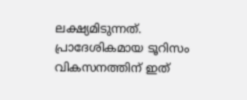ലക്ഷ്യമിടുന്നത്. പ്രാദേശികമായ ടൂറിസം വികസനത്തിന് ഇത്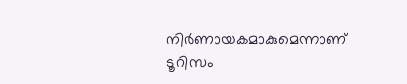നിര്‍ണായകമാകുമെന്നാണ് ടൂറിസം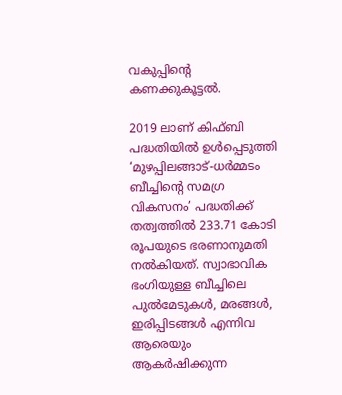വകുപ്പിന്‍റെ കണക്കുകൂട്ടൽ.

2019 ലാണ് കിഫ്ബി പദ്ധതിയില്‍ ഉള്‍പ്പെടുത്തി ‘മുഴപ്പിലങ്ങാട്-ധര്‍മ്മടം ബീച്ചിന്‍റെ സമഗ്ര വികസനം’ പദ്ധതിക്ക് തത്വത്തില്‍ 233.71 കോടി രൂപയുടെ ഭരണാനുമതി നല്‍കിയത്. സ്വാഭാവിക ഭംഗിയുള്ള ബീച്ചിലെ പുല്‍മേടുകള്‍, മരങ്ങള്‍, ഇരിപ്പിടങ്ങള്‍ എന്നിവ ആരെയും ആകര്‍ഷിക്കുന്ന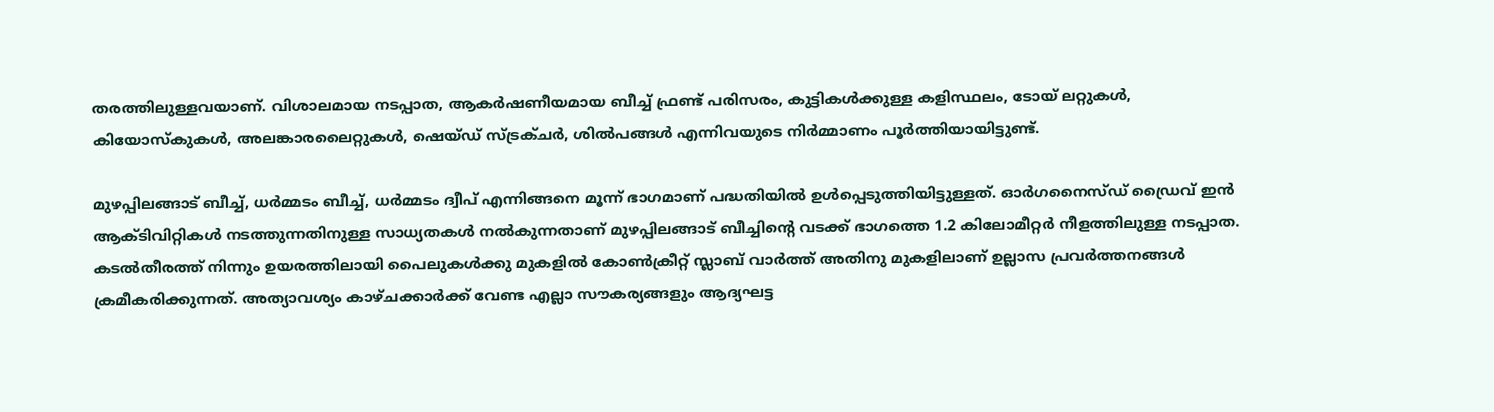തരത്തിലുള്ളവയാണ്. വിശാലമായ നടപ്പാത, ആകര്‍ഷണീയമായ ബീച്ച് ഫ്രണ്ട് പരിസരം, കുട്ടികള്‍ക്കുള്ള കളിസ്ഥലം, ടോയ് ലറ്റുകള്‍, കിയോസ്കുകള്‍, അലങ്കാരലൈറ്റുകള്‍, ഷെയ്ഡ് സ്ട്രക്ചര്‍, ശില്‍പങ്ങള്‍ എന്നിവയുടെ നിര്‍മ്മാണം പൂര്‍ത്തിയായിട്ടുണ്ട്.

മുഴപ്പിലങ്ങാട് ബീച്ച്, ധര്‍മ്മടം ബീച്ച്, ധര്‍മ്മടം ദ്വീപ് എന്നിങ്ങനെ മൂന്ന് ഭാഗമാണ് പദ്ധതിയിൽ ഉൾപ്പെടുത്തിയിട്ടുള്ളത്. ഓര്‍ഗനൈസ്ഡ് ഡ്രൈവ് ഇന്‍ ആക്ടിവിറ്റികള്‍ നടത്തുന്നതിനുള്ള സാധ്യതകള്‍ നല്‍കുന്നതാണ് മുഴപ്പിലങ്ങാട് ബീച്ചിന്‍റെ വടക്ക് ഭാഗത്തെ 1.2 കിലോമീറ്റര്‍ നീളത്തിലുള്ള നടപ്പാത. കടല്‍തീരത്ത് നിന്നും ഉയരത്തിലായി പൈലുകള്‍ക്കു മുകളില്‍ കോണ്‍ക്രീറ്റ് സ്ലാബ് വാര്‍ത്ത് അതിനു മുകളിലാണ് ഉല്ലാസ പ്രവര്‍ത്തനങ്ങള്‍ ക്രമീകരിക്കുന്നത്. അത്യാവശ്യം കാഴ്ചക്കാർക്ക് വേണ്ട എല്ലാ സൗകര്യങ്ങളും ആദ്യഘട്ട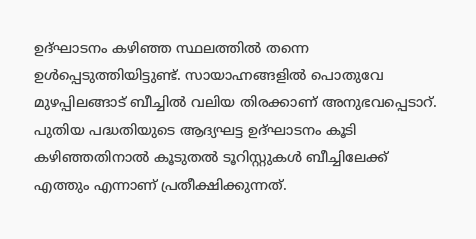ഉദ്ഘാടനം കഴിഞ്ഞ സ്ഥലത്തിൽ തന്നെ ഉൾപ്പെടുത്തിയിട്ടുണ്ട്. സായാഹ്നങ്ങളിൽ പൊതുവേ മുഴപ്പിലങ്ങാട് ബീച്ചിൽ വലിയ തിരക്കാണ് അനുഭവപ്പെടാറ്. പുതിയ പദ്ധതിയുടെ ആദ്യഘട്ട ഉദ്ഘാടനം കൂടി കഴിഞ്ഞതിനാൽ കൂടുതൽ ടൂറിസ്റ്റുകൾ ബീച്ചിലേക്ക് എത്തും എന്നാണ് പ്രതീക്ഷിക്കുന്നത്.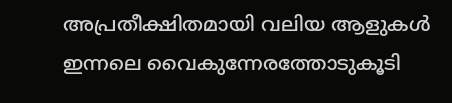അപ്രതീക്ഷിതമായി വലിയ ആളുകൾ ഇന്നലെ വൈകുന്നേരത്തോടുകൂടി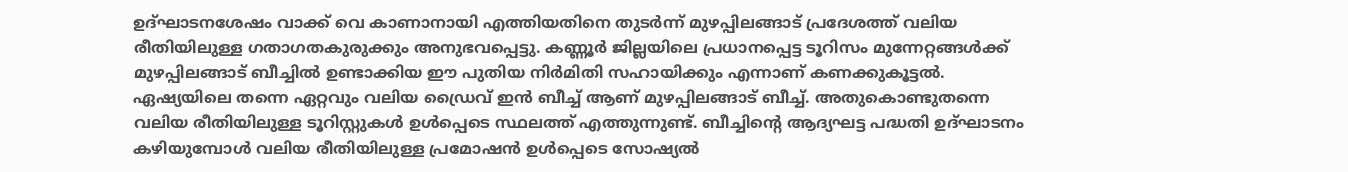ഉദ്ഘാടനശേഷം വാക്ക് വെ കാണാനായി എത്തിയതിനെ തുടർന്ന് മുഴപ്പിലങ്ങാട് പ്രദേശത്ത് വലിയ രീതിയിലുള്ള ഗതാഗതകുരുക്കും അനുഭവപ്പെട്ടു. കണ്ണൂർ ജില്ലയിലെ പ്രധാനപ്പെട്ട ടൂറിസം മുന്നേറ്റങ്ങൾക്ക് മുഴപ്പിലങ്ങാട് ബീച്ചിൽ ഉണ്ടാക്കിയ ഈ പുതിയ നിർമിതി സഹായിക്കും എന്നാണ് കണക്കുകൂട്ടൽ. ഏഷ്യയിലെ തന്നെ ഏറ്റവും വലിയ ഡ്രൈവ് ഇൻ ബീച്ച് ആണ് മുഴപ്പിലങ്ങാട് ബീച്ച്. അതുകൊണ്ടുതന്നെ വലിയ രീതിയിലുള്ള ടൂറിസ്റ്റുകൾ ഉൾപ്പെടെ സ്ഥലത്ത് എത്തുന്നുണ്ട്. ബീച്ചിന്റെ ആദ്യഘട്ട പദ്ധതി ഉദ്ഘാടനം കഴിയുമ്പോൾ വലിയ രീതിയിലുള്ള പ്രമോഷൻ ഉൾപ്പെടെ സോഷ്യൽ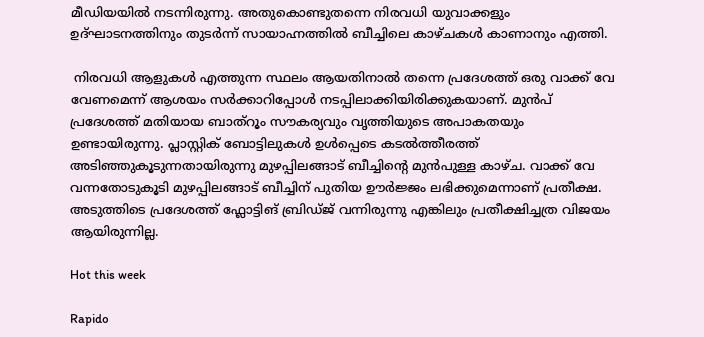മീഡിയയിൽ നടന്നിരുന്നു. അതുകൊണ്ടുതന്നെ നിരവധി യുവാക്കളും ഉദ്ഘാടനത്തിനും തുടർന്ന് സായാഹ്നത്തിൽ ബീച്ചിലെ കാഴ്ചകൾ കാണാനും എത്തി.

 നിരവധി ആളുകൾ എത്തുന്ന സ്ഥലം ആയതിനാൽ തന്നെ പ്രദേശത്ത് ഒരു വാക്ക് വേ വേണമെന്ന് ആശയം സർക്കാറിപ്പോൾ നടപ്പിലാക്കിയിരിക്കുകയാണ്. മുൻപ് പ്രദേശത്ത് മതിയായ ബാത്റൂം സൗകര്യവും വൃത്തിയുടെ അപാകതയും ഉണ്ടായിരുന്നു. പ്ലാസ്റ്റിക് ബോട്ടിലുകൾ ഉൾപ്പെടെ കടൽത്തീരത്ത് അടിഞ്ഞുകൂടുന്നതായിരുന്നു മുഴപ്പിലങ്ങാട് ബീച്ചിന്റെ മുൻപുള്ള കാഴ്ച. വാക്ക് വേ വന്നതോടുകൂടി മുഴപ്പിലങ്ങാട് ബീച്ചിന് പുതിയ ഊർജ്ജം ലഭിക്കുമെന്നാണ് പ്രതീക്ഷ. അടുത്തിടെ പ്രദേശത്ത് ഫ്ലോട്ടിങ് ബ്രിഡ്ജ് വന്നിരുന്നു എങ്കിലും പ്രതീക്ഷിച്ചത്ര വിജയം ആയിരുന്നില്ല.

Hot this week

Rapido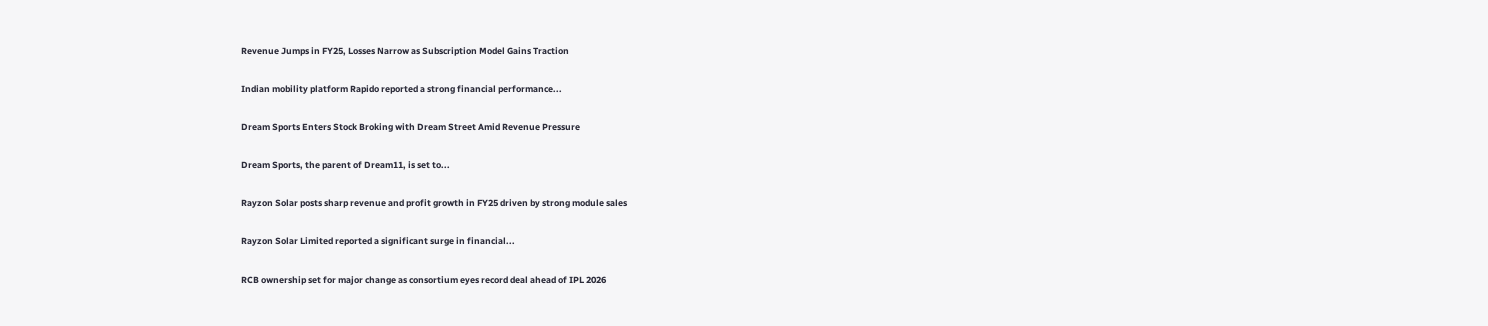Revenue Jumps in FY25, Losses Narrow as Subscription Model Gains Traction

Indian mobility platform Rapido reported a strong financial performance...

Dream Sports Enters Stock Broking with Dream Street Amid Revenue Pressure

Dream Sports, the parent of Dream11, is set to...

Rayzon Solar posts sharp revenue and profit growth in FY25 driven by strong module sales

Rayzon Solar Limited reported a significant surge in financial...

RCB ownership set for major change as consortium eyes record deal ahead of IPL 2026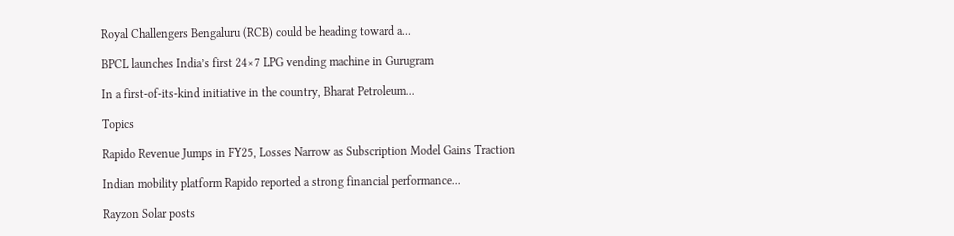Royal Challengers Bengaluru (RCB) could be heading toward a...

BPCL launches India’s first 24×7 LPG vending machine in Gurugram

In a first-of-its-kind initiative in the country, Bharat Petroleum...

Topics

Rapido Revenue Jumps in FY25, Losses Narrow as Subscription Model Gains Traction

Indian mobility platform Rapido reported a strong financial performance...

Rayzon Solar posts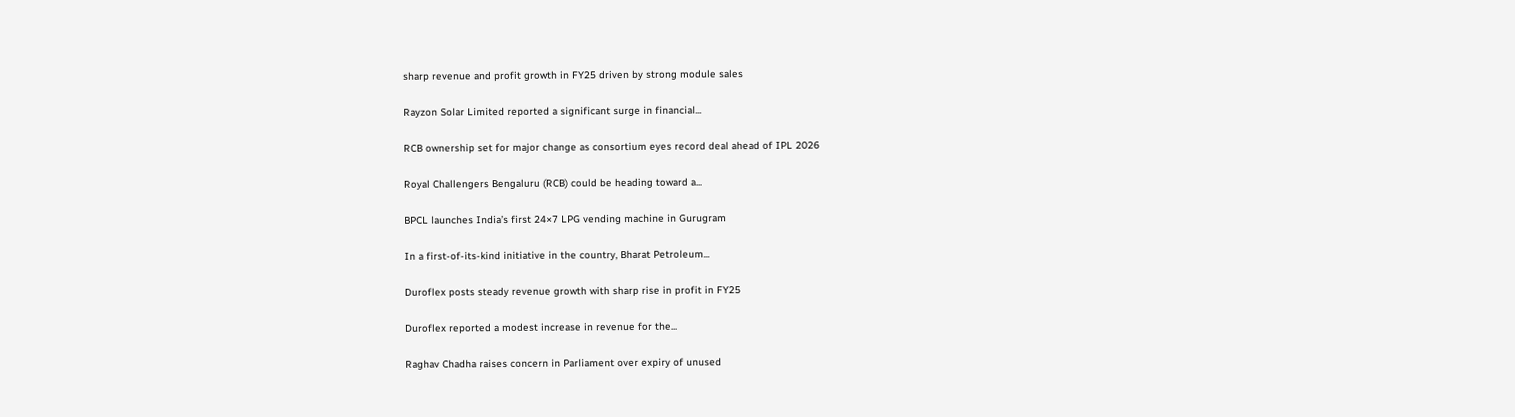sharp revenue and profit growth in FY25 driven by strong module sales

Rayzon Solar Limited reported a significant surge in financial...

RCB ownership set for major change as consortium eyes record deal ahead of IPL 2026

Royal Challengers Bengaluru (RCB) could be heading toward a...

BPCL launches India’s first 24×7 LPG vending machine in Gurugram

In a first-of-its-kind initiative in the country, Bharat Petroleum...

Duroflex posts steady revenue growth with sharp rise in profit in FY25

Duroflex reported a modest increase in revenue for the...

Raghav Chadha raises concern in Parliament over expiry of unused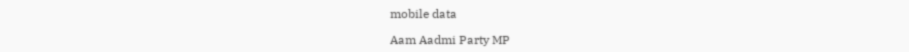mobile data

Aam Aadmi Party MP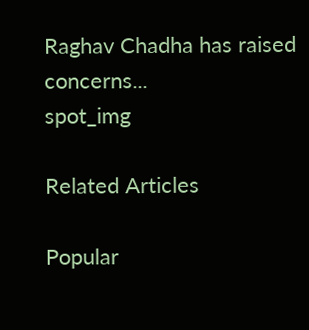Raghav Chadha has raised concerns...
spot_img

Related Articles

Popular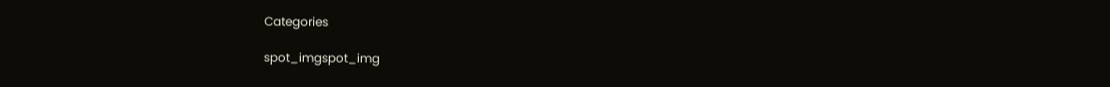Categories

spot_imgspot_img